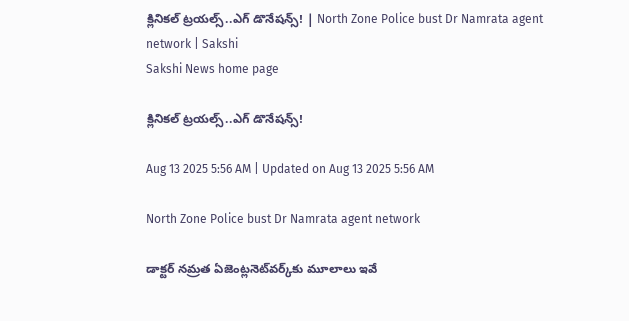క్లినికల్‌ ట్రయల్స్‌..ఎగ్‌ డొనేషన్స్‌! | North Zone Police bust Dr Namrata agent network | Sakshi
Sakshi News home page

క్లినికల్‌ ట్రయల్స్‌..ఎగ్‌ డొనేషన్స్‌!

Aug 13 2025 5:56 AM | Updated on Aug 13 2025 5:56 AM

North Zone Police bust Dr Namrata agent network

డాక్టర్‌ నమ్రత ఏజెంట్లనెట్‌వర్క్‌కు మూలాలు ఇవే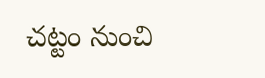చట్టం నుంచి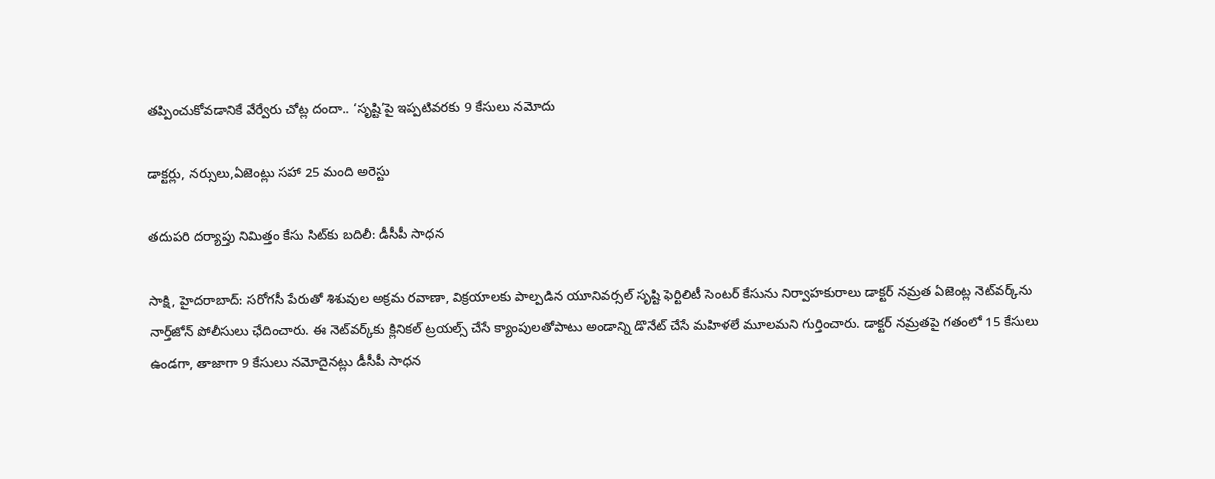తప్పించుకోవడానికే వేర్వేరు చోట్ల దందా.. ‘సృష్టి’పై ఇప్పటివరకు 9 కేసులు నమోదు

డాక్టర్లు, నర్సులు,ఏజెంట్లు సహా 25 మంది అరెస్టు

తదుపరి దర్యాప్తు నిమిత్తం కేసు సిట్‌కు బదిలీ: డీసీపీ సాధన

సాక్షి, హైదరాబాద్‌: సరోగసీ పేరుతో శిశువుల అక్రమ రవాణా, విక్రయాలకు పాల్పడిన యూనివర్సల్‌ సృష్టి ఫెర్టిలిటీ సెంటర్‌ కేసును నిర్వాహకురాలు డాక్టర్‌ నమ్రత ఏజెంట్ల నెట్‌వర్క్‌ను నార్త్‌జోన్‌ పోలీసులు ఛేదించారు. ఈ నెట్‌వర్క్‌కు క్లినికల్‌ ట్రయల్స్‌ చేసే క్యాంపులతోపాటు అండాన్ని డొనేట్‌ చేసే మహిళలే మూలమని గుర్తించారు. డాక్టర్‌ నమ్రతపై గతంలో 15 కేసులు ఉండగా, తాజాగా 9 కేసులు నమోదైనట్లు డీసీపీ సాధన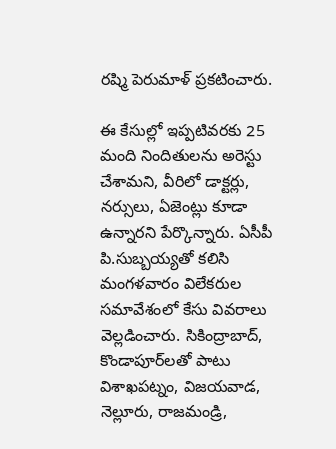రష్మి పెరుమాళ్‌ ప్రకటించారు.

ఈ కేసుల్లో ఇప్పటివరకు 25 మంది నిందితులను అరెస్టు చేశామని, వీరిలో డాక్టర్లు, నర్సులు, ఏజెంట్లు కూడా ఉన్నారని పేర్కొన్నారు. ఏసీపీ పి.సుబ్బయ్యతో కలిసి మంగళవారం విలేకరుల సమావేశంలో కేసు వివరాలు వెల్లడించారు. సికింద్రాబాద్, కొండాపూర్‌లతో పాటు విశాఖపట్నం, విజయవాడ, నెల్లూరు, రాజమండ్రి,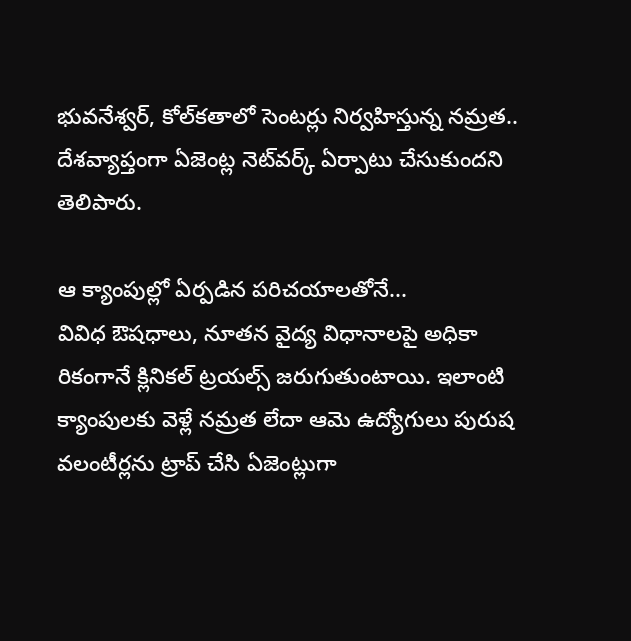భువనేశ్వర్, కోల్‌కతాలో సెంటర్లు నిర్వహిస్తున్న నమ్రత.. దేశవ్యాప్తంగా ఏజెంట్ల నెట్‌వర్క్‌ ఏర్పాటు చేసుకుందని తెలిపారు.

ఆ క్యాంపుల్లో ఏర్పడిన పరిచయాలతోనే...
వివిధ ఔషధాలు, నూతన వైద్య విధానాలపై అధికా రికంగానే క్లినికల్‌ ట్రయల్స్‌ జరుగుతుంటాయి. ఇలాంటి క్యాంపులకు వెళ్లే నమ్రత లేదా ఆమె ఉద్యోగులు పురుష వలంటీర్లను ట్రాప్‌ చేసి ఏజెంట్లుగా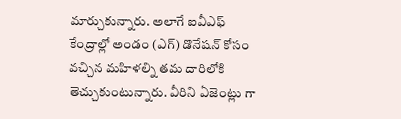మార్చుకున్నారు. అలాగే ఐవీఎఫ్‌ కేంద్రాల్లో అండం (ఎగ్‌) డొనేషన్‌ కోసం వచ్చిన మహిళల్ని తమ దారిలోకి తెచ్చుకుంటున్నారు. వీరిని ఏజెంట్లు గా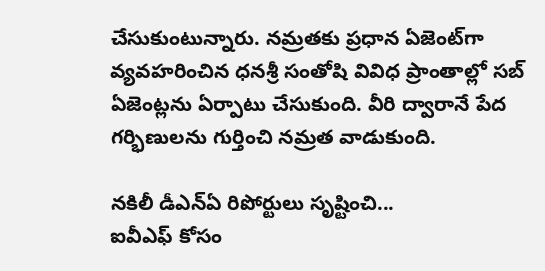చేసుకుంటున్నారు. నమ్రతకు ప్రధాన ఏజెంట్‌గా వ్యవహరించిన ధనశ్రీ సంతోషి వివిధ ప్రాంతాల్లో సబ్‌ ఏజెంట్లను ఏర్పాటు చేసుకుంది. వీరి ద్వారానే పేద గర్భిణులను గుర్తించి నమ్రత వాడుకుంది.

నకిలీ డీఎన్‌ఏ రిపోర్టులు సృష్టించి...
ఐవీఎఫ్‌ కోసం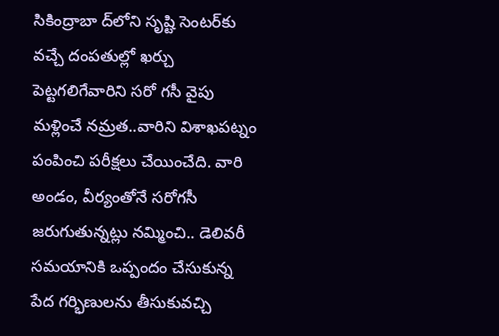సికింద్రాబా ద్‌లోని సృష్టి సెంటర్‌కు వచ్చే దంపతుల్లో ఖర్చు పెట్టగలిగేవారిని సరో గసీ వైపు మళ్లించే నమ్రత..వారిని విశాఖపట్నం పంపించి పరీక్షలు చేయించేది. వారి అండం, వీర్యంతోనే సరోగసీ జరుగుతున్నట్లు నమ్మించి.. డెలివరీ సమయానికి ఒప్పందం చేసుకున్న పేద గర్భిణులను తీసుకువచ్చి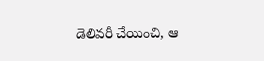డెలివరీ చేయించి, ఆ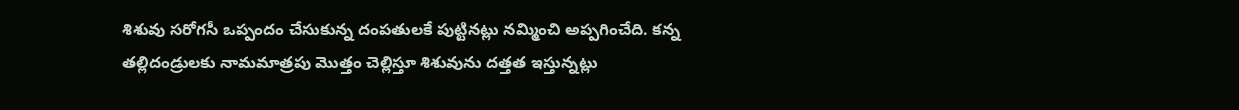శిశువు సరోగసీ ఒప్పందం చేసుకున్న దంపతులకే పుట్టినట్లు నమ్మించి అప్పగించేది. కన్న తల్లిదండ్రులకు నామమాత్రపు మొత్తం చెల్లిస్తూ శిశువును దత్తత ఇస్తున్నట్లు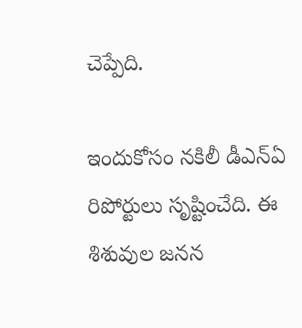చెప్పేది.

ఇందుకోసం నకిలీ డీఎన్‌ఏ రిపోర్టులు సృష్టించేది. ఈ శిశువుల జనన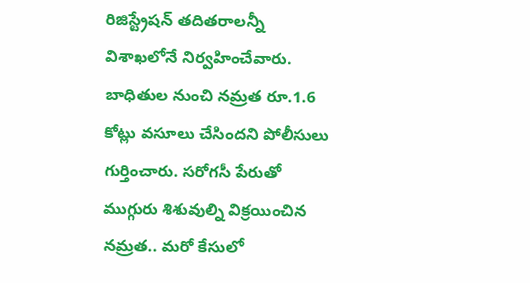రిజిస్ట్రేషన్‌ తదితరాలన్నీ విశాఖలోనే నిర్వహించేవారు. బాధితుల నుంచి నమ్రత రూ.1.6 కోట్లు వసూలు చేసిందని పోలీసులు గుర్తించారు. సరోగసీ పేరుతో ముగ్గురు శిశువుల్ని విక్రయించిన నమ్రత.. మరో కేసులో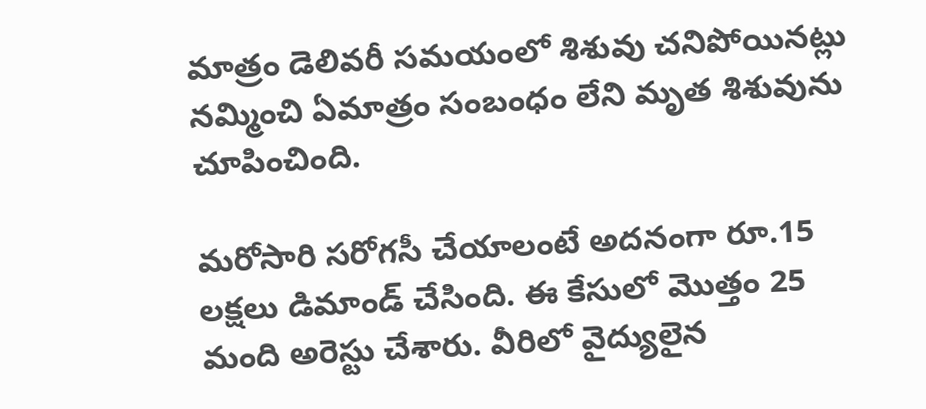మాత్రం డెలివరీ సమయంలో శిశువు చనిపోయినట్లు నమ్మించి ఏమాత్రం సంబంధం లేని మృత శిశువును చూపించింది.

మరోసారి సరోగసీ చేయాలంటే అదనంగా రూ.15 లక్షలు డిమాండ్‌ చేసింది. ఈ కేసులో మొత్తం 25 మంది అరెస్టు చేశారు. వీరిలో వైద్యులైన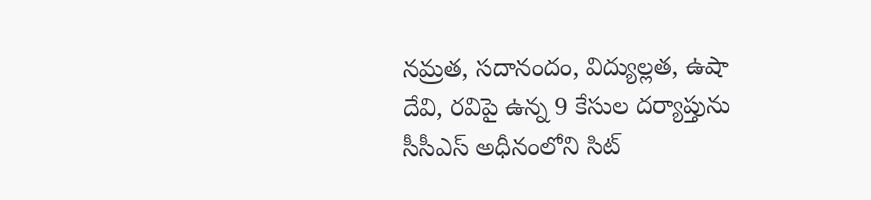నమ్రత, సదానందం, విద్యుల్లత, ఉషా దేవి, రవిపై ఉన్న 9 కేసుల దర్యాప్తును సీసీఎస్‌ అధీనంలోని సిట్‌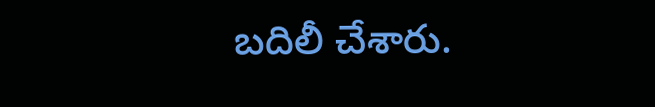బదిలీ చేశారు.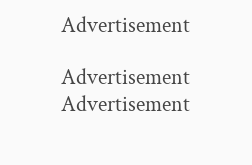Advertisement

Advertisement
Advertisement